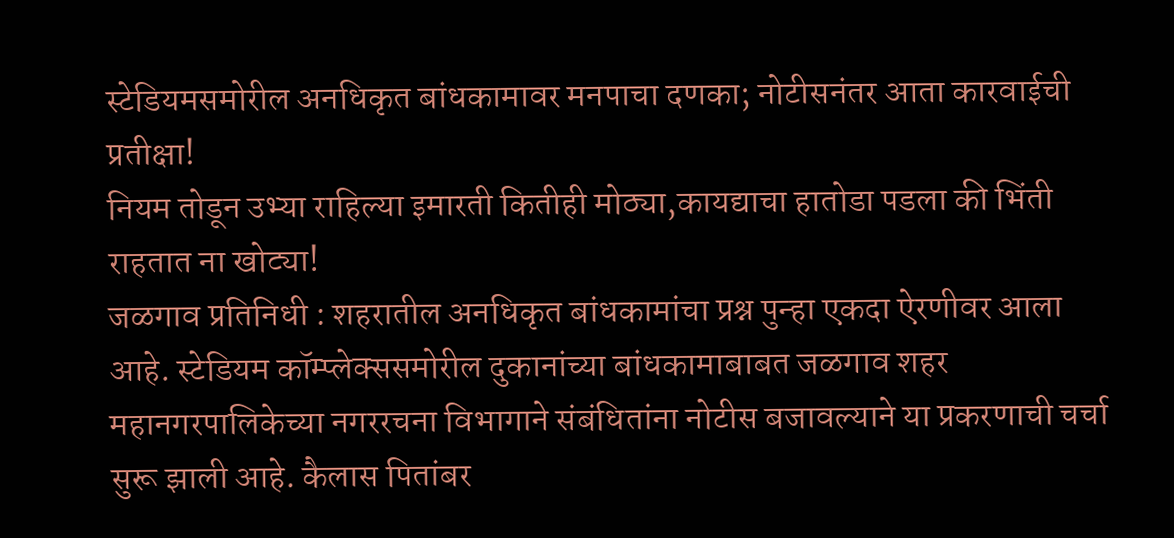स्टेडियमसमोरील अनधिकृत बांधकामावर मनपाचा दणका; नोटीसनंतर आता कारवाईची प्रतीक्षा!
नियम तोडून उभ्या राहिल्या इमारती कितीही मोठ्या,कायद्याचा हातोडा पडला की भिंती राहतात ना खोट्या!
जळगाव प्रतिनिधी : शहरातील अनधिकृत बांधकामांचा प्रश्न पुन्हा एकदा ऐरणीवर आला आहे. स्टेडियम कॉम्प्लेक्ससमोरील दुकानांच्या बांधकामाबाबत जळगाव शहर महानगरपालिकेच्या नगररचना विभागाने संबंधितांना नोटीस बजावल्याने या प्रकरणाची चर्चा सुरू झाली आहे. कैलास पितांबर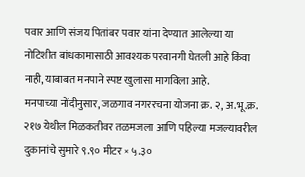पवार आणि संजय पितांबर पवार यांना देण्यात आलेल्या या नोटिशीत बांधकामासाठी आवश्यक परवानगी घेतली आहे किंवा नाही, याबाबत मनपाने स्पष्ट खुलासा मागविला आहे.
मनपाच्या नोंदीनुसार, जळगाव नगररचना योजना क्र. २, अ.भू.क्र. २१७ येथील मिळकतीवर तळमजला आणि पहिल्या मजल्यावरील दुकानांचे सुमारे ९.९० मीटर × ५.३०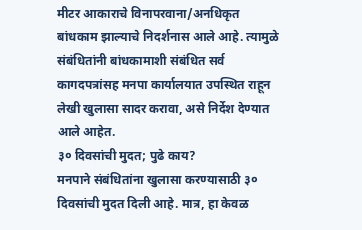मीटर आकाराचे विनापरवाना/अनधिकृत बांधकाम झाल्याचे निदर्शनास आले आहे. त्यामुळे संबंधितांनी बांधकामाशी संबंधित सर्व कागदपत्रांसह मनपा कार्यालयात उपस्थित राहून लेखी खुलासा सादर करावा, असे निर्देश देण्यात आले आहेत.
३० दिवसांची मुदत; पुढे काय?
मनपाने संबंधितांना खुलासा करण्यासाठी ३० दिवसांची मुदत दिली आहे. मात्र, हा केवळ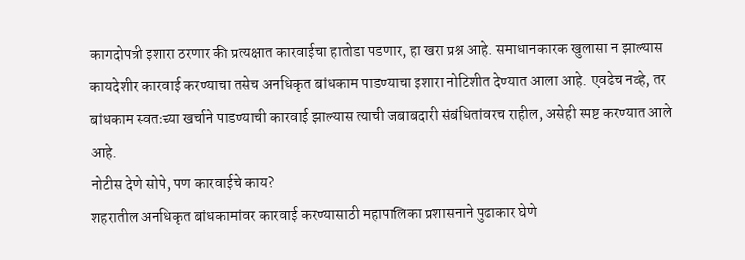कागदोपत्री इशारा ठरणार की प्रत्यक्षात कारवाईचा हातोडा पडणार, हा खरा प्रश्न आहे. समाधानकारक खुलासा न झाल्यास कायदेशीर कारवाई करण्याचा तसेच अनधिकृत बांधकाम पाडण्याचा इशारा नोटिशीत देण्यात आला आहे. एवढेच नव्हे, तर बांधकाम स्वतःच्या खर्चाने पाडण्याची कारवाई झाल्यास त्याची जबाबदारी संबंधितांवरच राहील, असेही स्पष्ट करण्यात आले आहे.
नोटीस देणे सोपे, पण कारवाईचे काय?
शहरातील अनधिकृत बांधकामांवर कारवाई करण्यासाठी महापालिका प्रशासनाने पुढाकार घेणे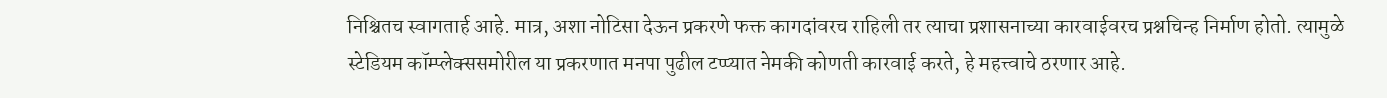निश्चितच स्वागतार्ह आहे. मात्र, अशा नोटिसा देऊन प्रकरणे फक्त कागदांवरच राहिली तर त्याचा प्रशासनाच्या कारवाईवरच प्रश्नचिन्ह निर्माण होतो. त्यामुळे स्टेडियम कॉम्प्लेक्ससमोरील या प्रकरणात मनपा पुढील टप्प्यात नेमकी कोणती कारवाई करते, हे महत्त्वाचे ठरणार आहे.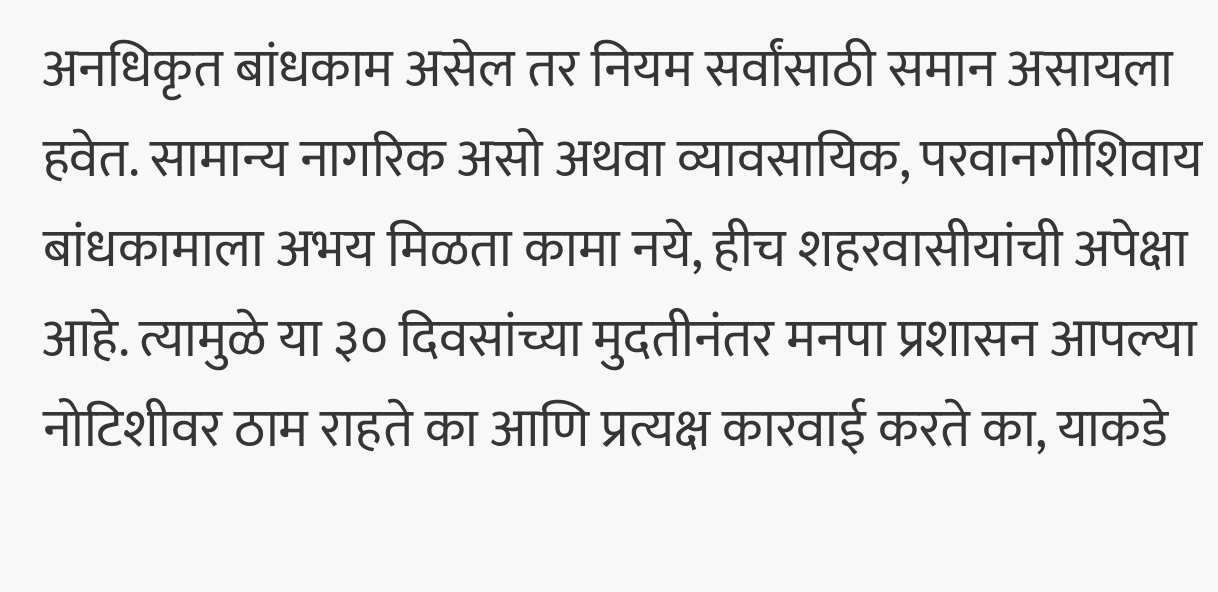अनधिकृत बांधकाम असेल तर नियम सर्वांसाठी समान असायला हवेत. सामान्य नागरिक असो अथवा व्यावसायिक, परवानगीशिवाय बांधकामाला अभय मिळता कामा नये, हीच शहरवासीयांची अपेक्षा आहे. त्यामुळे या ३० दिवसांच्या मुदतीनंतर मनपा प्रशासन आपल्या नोटिशीवर ठाम राहते का आणि प्रत्यक्ष कारवाई करते का, याकडे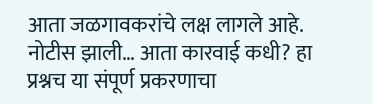आता जळगावकरांचे लक्ष लागले आहे.
नोटीस झाली… आता कारवाई कधी? हा प्रश्नच या संपूर्ण प्रकरणाचा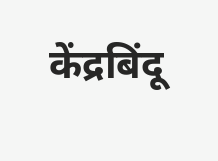केंद्रबिंदू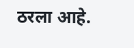ठरला आहे.